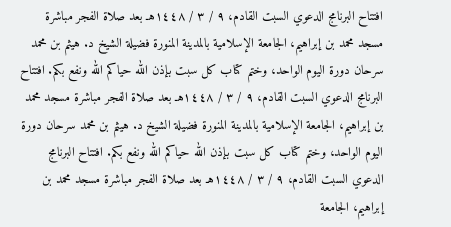افتتاح البرنامج الدعوي السبت القادم، ٩ / ٣ / ١٤٤٨هـ بعد صلاة الفجر مباشرة مسجد محمد بن إبراهيم، الجامعة الإسلامية بالمدينة المنورة فضيلة الشيخ د. هيثم بن محمد سرحان دورة اليوم الواحد، وختم كتاب كل سبت بإذن الله حياكم الله ونفع بكم. افتتاح البرنامج الدعوي السبت القادم، ٩ / ٣ / ١٤٤٨هـ بعد صلاة الفجر مباشرة مسجد محمد بن إبراهيم، الجامعة الإسلامية بالمدينة المنورة فضيلة الشيخ د. هيثم بن محمد سرحان دورة اليوم الواحد، وختم كتاب كل سبت بإذن الله حياكم الله ونفع بكم. افتتاح البرنامج الدعوي السبت القادم، ٩ / ٣ / ١٤٤٨هـ بعد صلاة الفجر مباشرة مسجد محمد بن إبراهيم، الجامعة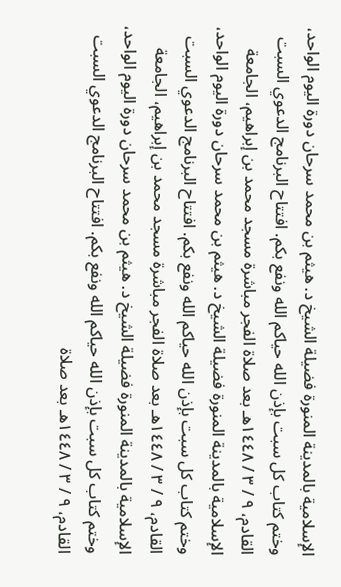الإسلامية بالمدينة المنورة فضيلة الشيخ د. هيثم بن محمد سرحان دورة اليوم الواحد، وختم كتاب كل سبت بإذن الله حياكم الله ونفع بكم. افتتاح البرنامج الدعوي السبت القادم، ٩ / ٣ / ١٤٤٨هـ بعد صلاة الفجر مباشرة مسجد محمد بن إبراهيم، الجامعة الإسلامية بالمدينة المنورة فضيلة الشيخ د. هيثم بن محمد سرحان دورة اليوم الواحد، وختم كتاب كل سبت بإذن الله حياكم الله ونفع بكم. افتتاح البرنامج الدعوي السبت القادم، ٩ / ٣ / ١٤٤٨هـ بعد صلاة الفجر مباشرة مسجد محمد بن إبراهيم، الجامعة الإسلامية بالمدينة المنورة فضيلة الشيخ د. هيثم بن محمد سرحان دورة اليوم الواحد، وختم كتاب كل سبت بإذن الله حياكم الله ونفع بكم. افتتاح البرنامج الدعوي السبت القادم، ٩ / ٣ / ١٤٤٨هـ بعد صلاة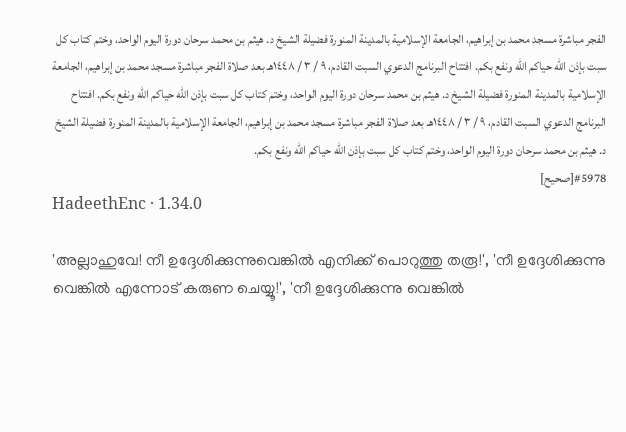الفجر مباشرة مسجد محمد بن إبراهيم، الجامعة الإسلامية بالمدينة المنورة فضيلة الشيخ د. هيثم بن محمد سرحان دورة اليوم الواحد، وختم كتاب كل سبت بإذن الله حياكم الله ونفع بكم. افتتاح البرنامج الدعوي السبت القادم، ٩ / ٣ / ١٤٤٨هـ بعد صلاة الفجر مباشرة مسجد محمد بن إبراهيم، الجامعة الإسلامية بالمدينة المنورة فضيلة الشيخ د. هيثم بن محمد سرحان دورة اليوم الواحد، وختم كتاب كل سبت بإذن الله حياكم الله ونفع بكم. افتتاح البرنامج الدعوي السبت القادم، ٩ / ٣ / ١٤٤٨هـ بعد صلاة الفجر مباشرة مسجد محمد بن إبراهيم، الجامعة الإسلامية بالمدينة المنورة فضيلة الشيخ د. هيثم بن محمد سرحان دورة اليوم الواحد، وختم كتاب كل سبت بإذن الله حياكم الله ونفع بكم.
#5978[صحيح]
HadeethEnc · 1.34.0

'അല്ലാഹുവേ! നീ ഉദ്ദേശിക്കുന്നുവെങ്കിൽ എനിക്ക് പൊറുത്തു തരൂ!', 'നീ ഉദ്ദേശിക്കുന്നു വെങ്കിൽ എന്നോട് കരുണ ചെയ്യൂ!', 'നീ ഉദ്ദേശിക്കുന്നു വെങ്കിൽ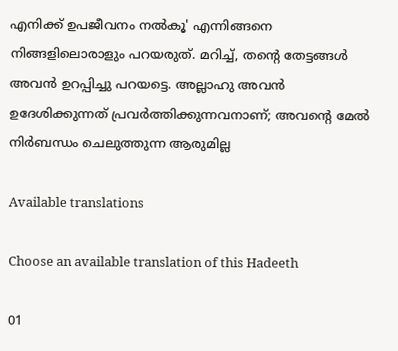എനിക്ക് ഉപജീവനം നൽകൂ' എന്നിങ്ങനെ നിങ്ങളിലൊരാളും പറയരുത്. മറിച്ച്, തൻ്റെ തേട്ടങ്ങൾ അവൻ ഉറപ്പിച്ചു പറയട്ടെ. അല്ലാഹു അവൻ ഉദേശിക്കുന്നത് പ്രവർത്തിക്കുന്നവനാണ്; അവൻ്റെ മേൽ നിർബന്ധം ചെലുത്തുന്ന ആരുമില്ല

Available translations

Choose an available translation of this Hadeeth

01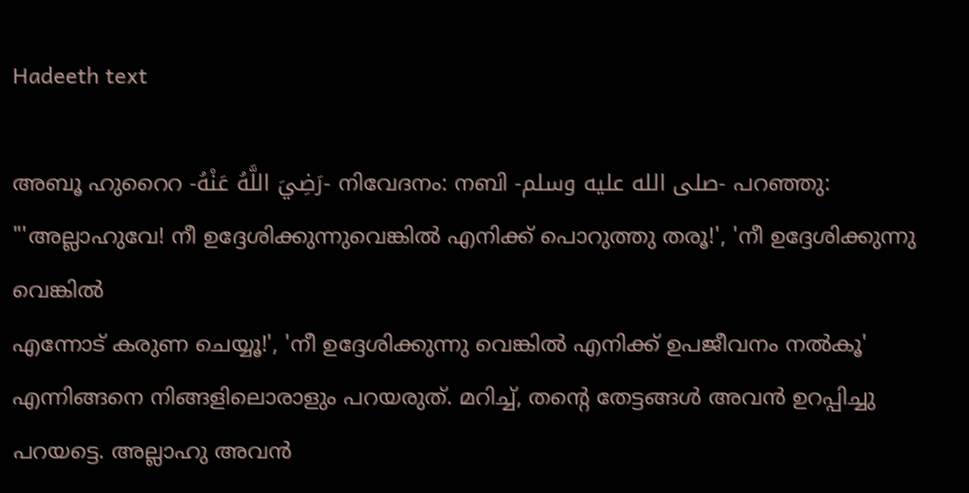Hadeeth text

അബൂ ഹുറൈറ -رَضِيَ اللَّهُ عَنْهُ- നിവേദനം: നബി -صلى الله عليه وسلم- പറഞ്ഞു: "'അല്ലാഹുവേ! നീ ഉദ്ദേശിക്കുന്നുവെങ്കിൽ എനിക്ക് പൊറുത്തു തരൂ!', 'നീ ഉദ്ദേശിക്കുന്നു വെങ്കിൽ
എന്നോട് കരുണ ചെയ്യൂ!', 'നീ ഉദ്ദേശിക്കുന്നു വെങ്കിൽ എനിക്ക് ഉപജീവനം നൽകൂ' എന്നിങ്ങനെ നിങ്ങളിലൊരാളും പറയരുത്. മറിച്ച്, തൻ്റെ തേട്ടങ്ങൾ അവൻ ഉറപ്പിച്ചു പറയട്ടെ. അല്ലാഹു അവൻ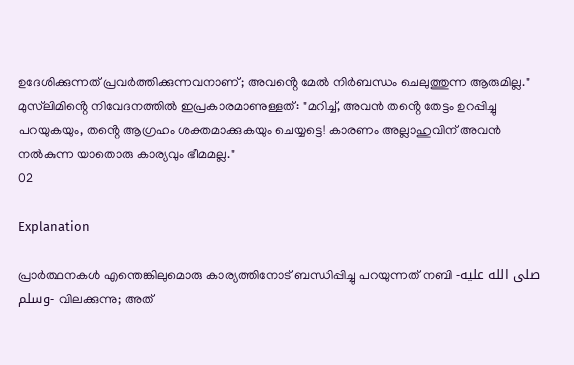ഉദേശിക്കുന്നത് പ്രവർത്തിക്കുന്നവനാണ്; അവൻ്റെ മേൽ നിർബന്ധം ചെലുത്തുന്ന ആരുമില്ല." മുസ്‌ലിമിൻ്റെ നിവേദനത്തിൽ ഇപ്രകാരമാണുള്ളത്: "മറിച്ച്, അവൻ തൻ്റെ തേട്ടം ഉറപ്പിച്ചു പറയുകയും, തൻ്റെ ആഗ്രഹം ശക്തമാക്കുകയും ചെയ്യട്ടെ! കാരണം അല്ലാഹുവിന് അവൻ നൽകുന്ന യാതൊരു കാര്യവും ഭീമമല്ല."
02

Explanation

പ്രാർത്ഥനകൾ എന്തെങ്കിലുമൊരു കാര്യത്തിനോട് ബന്ധിപ്പിച്ചു പറയുന്നത് നബി -صلى الله عليه وسلم- വിലക്കുന്നു; അത്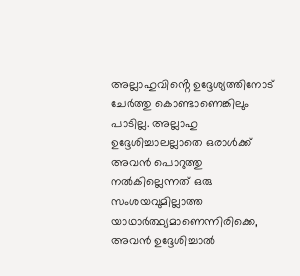അല്ലാഹുവിൻ്റെ ഉദ്ദേശ്യത്തിനോട് ചേർത്തു കൊണ്ടാണെങ്കിലും പാടില്ല. അല്ലാഹു ഉദ്ദേശിച്ചാലല്ലാതെ ഒരാൾക്ക് അവൻ പൊറുത്തു നൽകില്ലെന്നത് ഒരു സംശയവുമില്ലാത്ത യാഥാർത്ഥ്യമാണെന്നിരിക്കെ, അവൻ ഉദ്ദേശിച്ചാൽ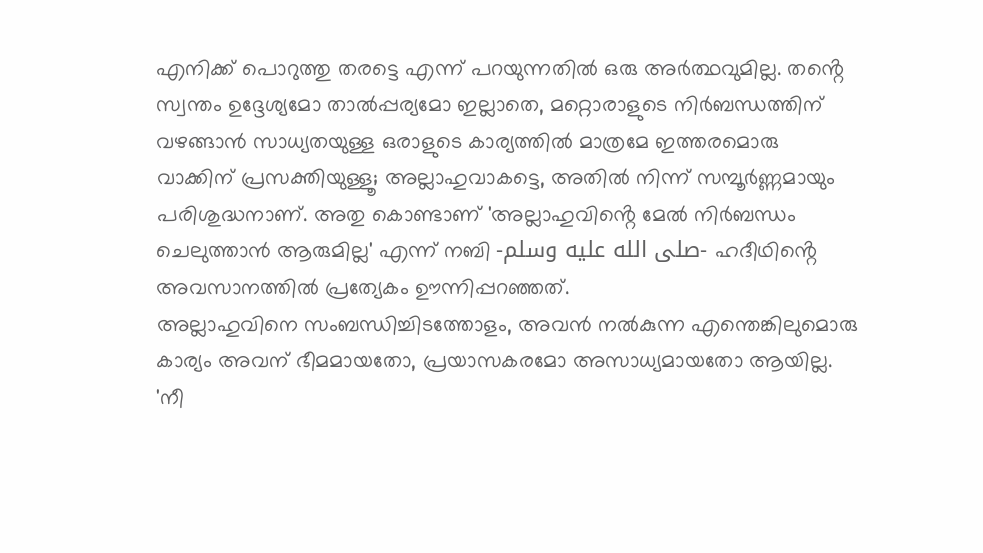എനിക്ക് പൊറുത്തു തരട്ടെ എന്ന് പറയുന്നതിൽ ഒരു അർത്ഥവുമില്ല. തൻ്റെ സ്വന്തം ഉദ്ദേശ്യമോ താൽപ്പര്യമോ ഇല്ലാതെ, മറ്റൊരാളുടെ നിർബന്ധത്തിന് വഴങ്ങാൻ സാധ്യതയുള്ള ഒരാളുടെ കാര്യത്തിൽ മാത്രമേ ഇത്തരമൊരു വാക്കിന് പ്രസക്തിയുള്ളൂ; അല്ലാഹുവാകട്ടെ, അതിൽ നിന്ന് സമ്പൂർണ്ണമായും പരിശുദ്ധനാണ്. അതു കൊണ്ടാണ് 'അല്ലാഹുവിൻ്റെ മേൽ നിർബന്ധം ചെലുത്താൻ ആരുമില്ല' എന്ന് നബി -صلى الله عليه وسلم- ഹദീഥിൻ്റെ അവസാനത്തിൽ പ്രത്യേകം ഊന്നിപ്പറഞ്ഞത്.
അല്ലാഹുവിനെ സംബന്ധിച്ചിടത്തോളം, അവൻ നൽകുന്ന എന്തെങ്കിലുമൊരു കാര്യം അവന് ഭീമമായതോ, പ്രയാസകരമോ അസാധ്യമായതോ ആയില്ല. 'നീ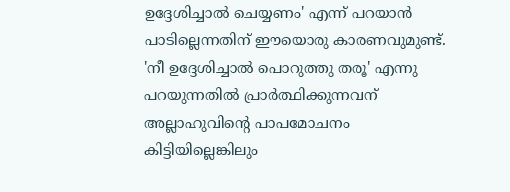ഉദ്ദേശിച്ചാൽ ചെയ്യണം' എന്ന് പറയാൻ പാടില്ലെന്നതിന് ഈയൊരു കാരണവുമുണ്ട്.
'നീ ഉദ്ദേശിച്ചാൽ പൊറുത്തു തരൂ' എന്നു പറയുന്നതിൽ പ്രാർത്ഥിക്കുന്നവന് അല്ലാഹുവിൻ്റെ പാപമോചനം കിട്ടിയില്ലെങ്കിലും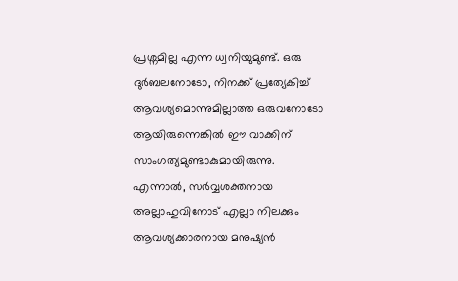പ്രശ്നമില്ല എന്ന ധ്വനിയുമുണ്ട്. ഒരു ദുർബലനോടോ, നിനക്ക് പ്രത്യേകിച്ച് ആവശ്യമൊന്നുമില്ലാത്ത ഒരുവനോടോ ആയിരുന്നെങ്കിൽ ഈ വാക്കിന് സാംഗത്യമുണ്ടാകുമായിരുന്നു. എന്നാൽ, സർവ്വശക്തനായ അല്ലാഹുവിനോട് എല്ലാ നിലക്കും ആവശ്യക്കാരനായ മനുഷ്യൻ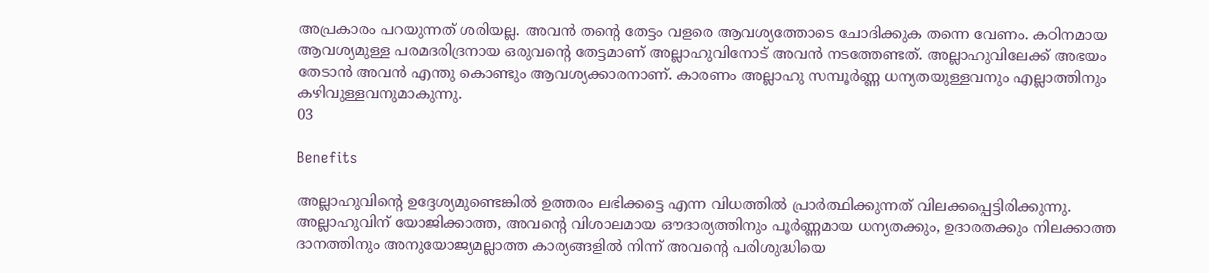അപ്രകാരം പറയുന്നത് ശരിയല്ല. അവൻ തൻ്റെ തേട്ടം വളരെ ആവശ്യത്തോടെ ചോദിക്കുക തന്നെ വേണം. കഠിനമായ ആവശ്യമുള്ള പരമദരിദ്രനായ ഒരുവൻ്റെ തേട്ടമാണ് അല്ലാഹുവിനോട് അവൻ നടത്തേണ്ടത്. അല്ലാഹുവിലേക്ക് അഭയം തേടാൻ അവൻ എന്തു കൊണ്ടും ആവശ്യക്കാരനാണ്. കാരണം അല്ലാഹു സമ്പൂർണ്ണ ധന്യതയുള്ളവനും എല്ലാത്തിനും കഴിവുള്ളവനുമാകുന്നു.
03

Benefits

അല്ലാഹുവിൻ്റെ ഉദ്ദേശ്യമുണ്ടെങ്കിൽ ഉത്തരം ലഭിക്കട്ടെ എന്ന വിധത്തിൽ പ്രാർത്ഥിക്കുന്നത് വിലക്കപ്പെട്ടിരിക്കുന്നു.
അല്ലാഹുവിന് യോജിക്കാത്ത, അവൻ്റെ വിശാലമായ ഔദാര്യത്തിനും പൂർണ്ണമായ ധന്യതക്കും, ഉദാരതക്കും നിലക്കാത്ത ദാനത്തിനും അനുയോജ്യമല്ലാത്ത കാര്യങ്ങളിൽ നിന്ന് അവൻ്റെ പരിശുദ്ധിയെ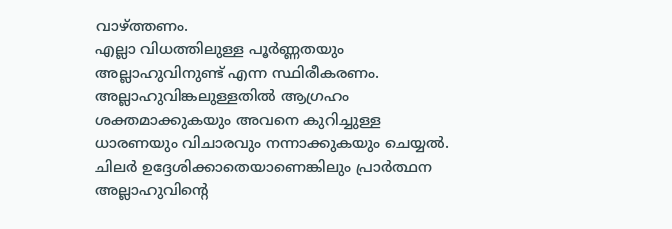വാഴ്ത്തണം.
എല്ലാ വിധത്തിലുള്ള പൂർണ്ണതയും അല്ലാഹുവിനുണ്ട് എന്ന സ്ഥിരീകരണം.
അല്ലാഹുവിങ്കലുള്ളതിൽ ആഗ്രഹം ശക്തമാക്കുകയും അവനെ കുറിച്ചുള്ള ധാരണയും വിചാരവും നന്നാക്കുകയും ചെയ്യൽ.
ചിലർ ഉദ്ദേശിക്കാതെയാണെങ്കിലും പ്രാർത്ഥന അല്ലാഹുവിൻ്റെ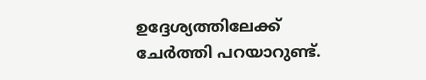ഉദ്ദേശ്യത്തിലേക്ക് ചേർത്തി പറയാറുണ്ട്.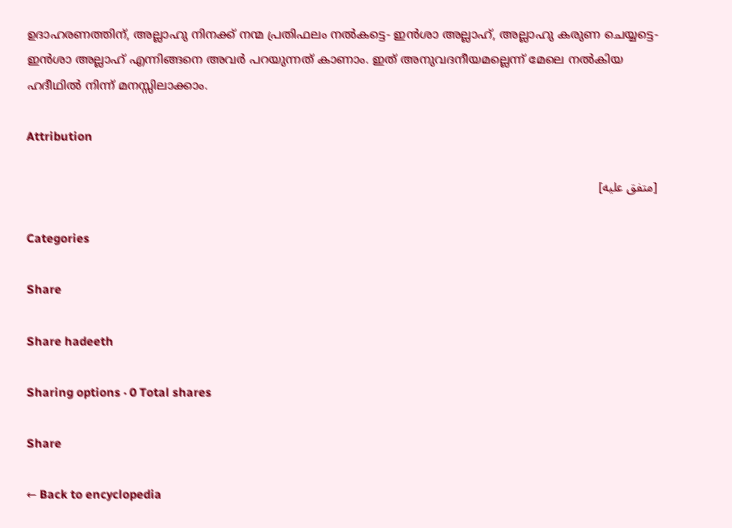ഉദാഹരണത്തിന്, അല്ലാഹു നിനക്ക് നന്മ പ്രതിഫലം നൽകട്ടെ- ഇൻശാ അല്ലാഹ്, അല്ലാഹു കരുണ ചെയ്യട്ടെ- ഇൻശാ അല്ലാഹ് എന്നിങ്ങനെ അവർ പറയുന്നത് കാണാം. ഇത് അനുവദനീയമല്ലെന്ന് മേലെ നൽകിയ ഹദീഥിൽ നിന്ന് മനസ്സിലാക്കാം.

Attribution

[متفق عليه]

Categories

Share

Share hadeeth

Sharing options · 0 Total shares

Share

← Back to encyclopedia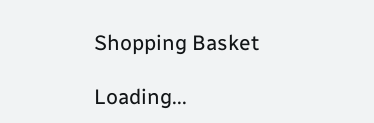Shopping Basket

Loading...